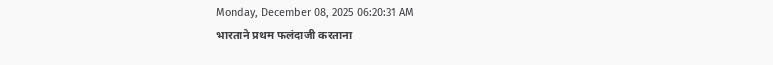Monday, December 08, 2025 06:20:31 AM
भारताने प्रथम फलंदाजी करताना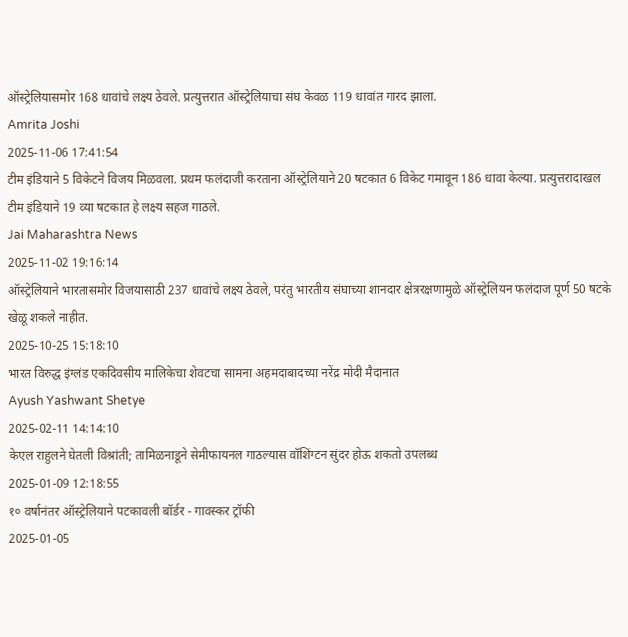ऑस्ट्रेलियासमोर 168 धावांचे लक्ष्य ठेवले. प्रत्युत्तरात ऑस्ट्रेलियाचा संघ केवळ 119 धावांत गारद झाला.
Amrita Joshi
2025-11-06 17:41:54
टीम इंडियाने 5 विकेटने विजय मिळवला. प्रथम फलंदाजी करताना ऑस्ट्रेलियाने 20 षटकात 6 विकेट गमावून 186 धावा केल्या. प्रत्युत्तरादाखल टीम इंडियाने 19 व्या षटकात हे लक्ष्य सहज गाठले.
Jai Maharashtra News
2025-11-02 19:16:14
ऑस्ट्रेलियाने भारतासमोर विजयासाठी 237 धावांचे लक्ष्य ठेवले, परंतु भारतीय संघाच्या शानदार क्षेत्ररक्षणामुळे ऑस्ट्रेलियन फलंदाज पूर्ण 50 षटके खेळू शकले नाहीत.
2025-10-25 15:18:10
भारत विरुद्ध इंग्लंड एकदिवसीय मालिकेचा शेवटचा सामना अहमदाबादच्या नरेंद्र मोदी मैदानात
Ayush Yashwant Shetye
2025-02-11 14:14:10
केएल राहुलने घेतली विश्रांती; तामिळनाडूने सेमीफायनल गाठल्यास वॉशिंग्टन सुंदर होऊ शकतो उपलब्ध
2025-01-09 12:18:55
१० वर्षानंतर ऑस्ट्रेलियाने पटकावली बॉर्डर - गावस्कर ट्रॉफी
2025-01-05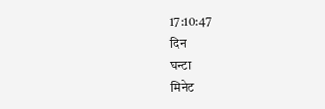17:10:47
दिन
घन्टा
मिनेट